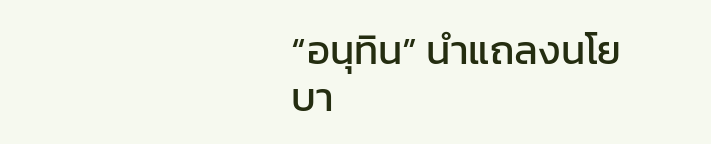“อนุทิน” นำแถลงนโยบา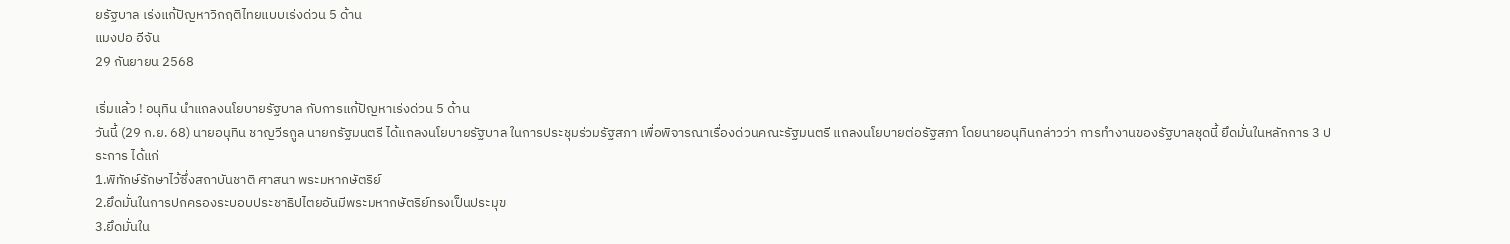ยรัฐบาล เร่งแก้ปัญหาวิกฤติไทยแบบเร่งด่วน 5 ด้าน
แมงปอ อีจัน
29 กันยายน 2568

เริ่มแล้ว ! อนุทิน นำแถลงนโยบายรัฐบาล กับการแก้ปัญหาเร่งด่วน 5 ด้าน
วันนี้ (29 ก.ย. 68) นายอนุทิน ชาญวีรกูล นายกรัฐมนตรี ได้แถลงนโยบายรัฐบาล ในการประชุมร่วมรัฐสภา เพื่อพิจารณาเรื่องด่วนคณะรัฐมนตรี แถลงนโยบายต่อรัฐสภา โดยนายอนุทินกล่าวว่า การทำงานของรัฐบาลชุดนี้ ยึดมั่นในหลักการ 3 ประการ ได้แก่
1.พิทักษ์รักษาไว้ซึ่งสถาบันชาติ ศาสนา พระมหากษัตริย์
2.ยึดมั่นในการปกครองระบอบประชาธิปไตยอันมีพระมหากษัตริย์ทรงเป็นประมุข
3.ยึดมั่นใน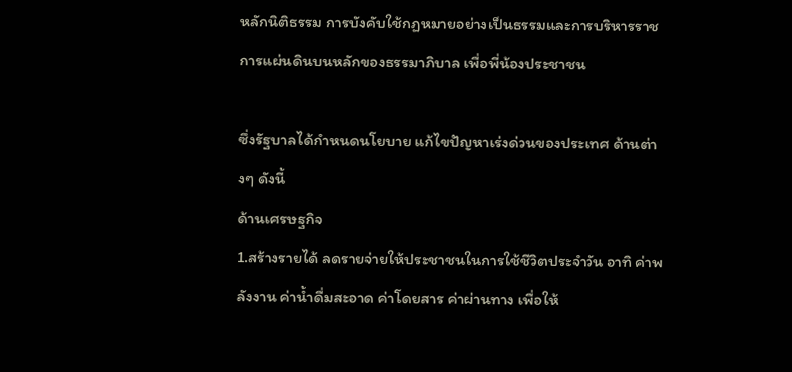หลักนิติธรรม การบังคับใช้กฏหมายอย่างเป็นธรรมและการบริหารราชการแผ่นดินบนหลักของธรรมาภิบาล เพื่อพี่น้องประชาชน

ซึ่งรัฐบาลได้กำหนดนโยบาย แก้ไขปัญหาเร่งด่วนของประเทศ ด้านต่างๆ ดังนี้
ด้านเศรษฐกิจ
1.สร้างรายได้ ลดรายจ่ายให้ประชาชนในการใช้ชีวิตประจำวัน อาทิ ค่าพลังงาน ค่าน้ำดื่มสะอาด ค่าโดยสาร ค่าผ่านทาง เพื่อให้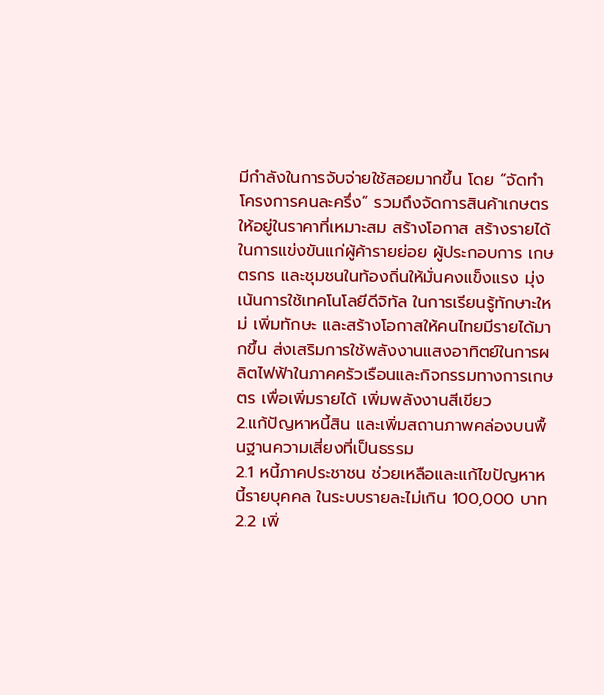มีกำลังในการจับจ่ายใช้สอยมากขึ้น โดย “จัดทำโครงการคนละครึ่ง” รวมถึงจัดการสินค้าเกษตรให้อยู่ในราคาที่เหมาะสม สร้างโอกาส สร้างรายได้ในการแข่งขันแก่ผู้ค้ารายย่อย ผู้ประกอบการ เกษตรกร และชุมชนในท้องถิ่นให้มั่นคงแข็งแรง มุ่งเน้นการใช้เทคโนโลยีดีจิทัล ในการเรียนรู้ทักษาะใหม่ เพิ่มทักษะ และสร้างโอกาสให้คนไทยมีรายได้มากขึ้น ส่งเสริมการใช้พลังงานแสงอาทิตย์ในการผลิตไฟฟ้าในภาคครัวเรือนและกิจกรรมทางการเกษตร เพื่อเพิ่มรายได้ เพิ่มพลังงานสีเขียว
2.แก้ปัญหาหนี้สิน และเพิ่มสถานภาพคล่องบนพื้นฐานความเสี่ยงที่เป็นธรรม
2.1 หนี้ภาคประชาชน ช่วยเหลือและแก้ไขปัญหาหนี้รายบุคคล ในระบบรายละไม่เกิน 100,000 บาท
2.2 เพิ่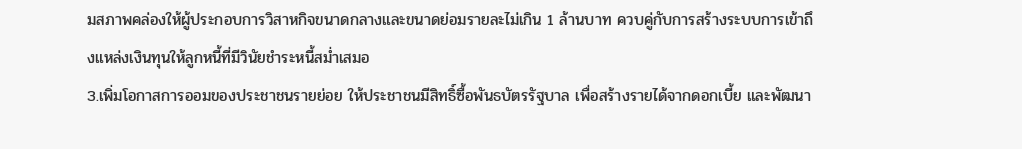มสภาพคล่องให้ผู้ประกอบการวิสาหกิจขนาดกลางและขนาดย่อมรายละไม่เกิน 1 ล้านบาท ควบคู่กับการสร้างระบบการเข้าถึงแหล่งเงินทุนให้ลูกหนี้ที่มีวินัยชำระหนี้สม่ำเสมอ
3.เพิ่มโอกาสการออมของประชาชนรายย่อย ให้ประชาชนมีสิทธิ์ซื้อพันธบัตรรัฐบาล เพื่อสร้างรายได้จากดอกเบี้ย และพัฒนา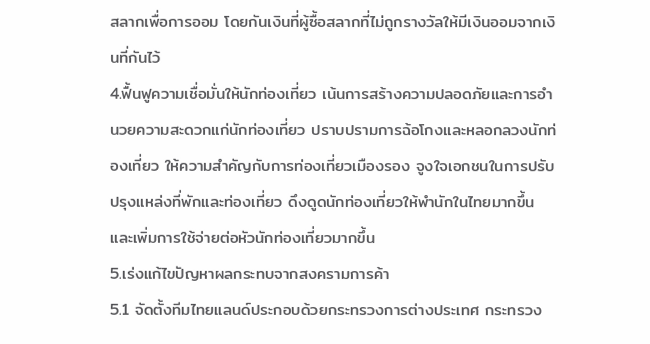สลากเพื่อการออม โดยกันเงินที่ผู้ซื้อสลากที่ไม่ถูกรางวัลให้มีเงินออมจากเงินที่กันไว้
4.ฟื้นฟูความเชื่อมั่นให้นักท่องเที่ยว เน้นการสร้างความปลอดภัยและการอำนวยความสะดวกแก่นักท่องเที่ยว ปราบปรามการฉ้อโกงและหลอกลวงนักท่องเที่ยว ให้ความสำคัญกับการท่องเที่ยวเมืองรอง จูงใจเอกชนในการปรับปรุงแหล่งที่พักและท่องเที่ยว ดึงดูดนักท่องเที่ยวให้พำนักในไทยมากขึ้น และเพิ่มการใช้จ่ายต่อหัวนักท่องเที่ยวมากขึ้น
5.เร่งแก้ไขปัญหาผลกระทบจากสงครามการค้า
5.1 จัดตั้งทีมไทยแลนด์ประกอบด้วยกระทรวงการต่างประเทศ กระทรวง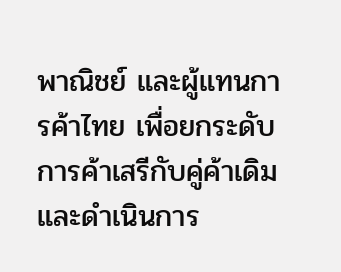พาณิชย์ และผู้แทนการค้าไทย เพื่อยกระดับการค้าเสรีกับคู่ค้าเดิม และดำเนินการ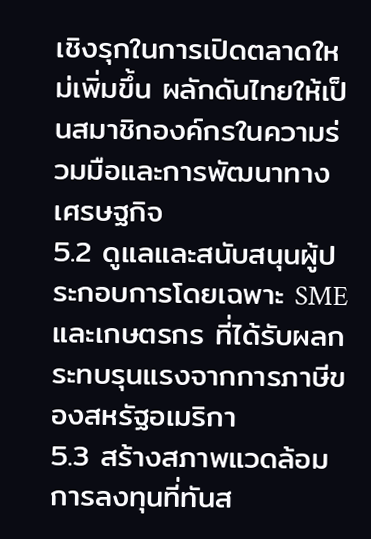เชิงรุกในการเปิดตลาดใหม่เพิ่มขึ้น ผลักดันไทยให้เป็นสมาชิกองค์กรในความร่วมมือและการพัฒนาทางเศรษฐกิจ
5.2 ดูแลและสนับสนุนผู้ประกอบการโดยเฉพาะ SME และเกษตรกร ที่ได้รับผลกระทบรุนแรงจากการภาษีของสหรัฐอเมริกา
5.3 สร้างสภาพแวดล้อมการลงทุนที่ทันส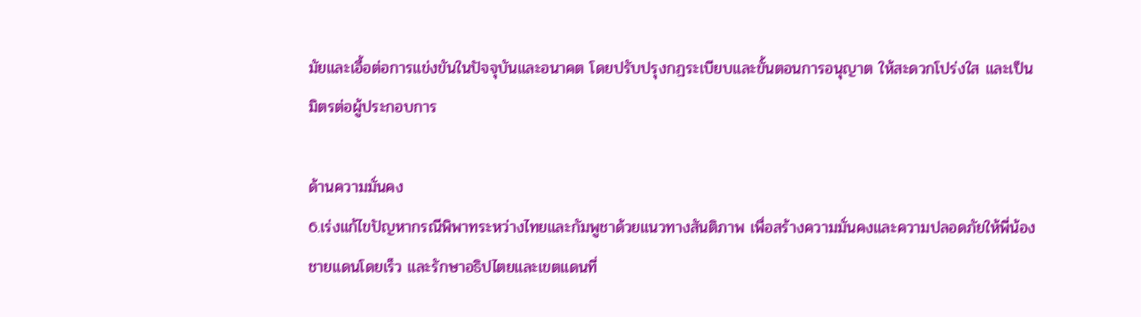มัยและเอื้อต่อการแข่งขันในปัจจุบันและอนาคต โดยปรับปรุงกฏระเบียบและขั้นตอนการอนุญาต ให้สะดวกโปร่งใส และเป็นมิตรต่อผู้ประกอบการ

ด้านความมั่นคง
6.เร่งแก้ไขปัญหากรณีพิพาทระหว่างไทยและกัมพูชาด้วยแนวทางสันติภาพ เพื่อสร้างความมั่นคงและความปลอดภัยให้พี่น้องชายแดนโดยเร็ว และรักษาอธิปไตยและเขตแดนที่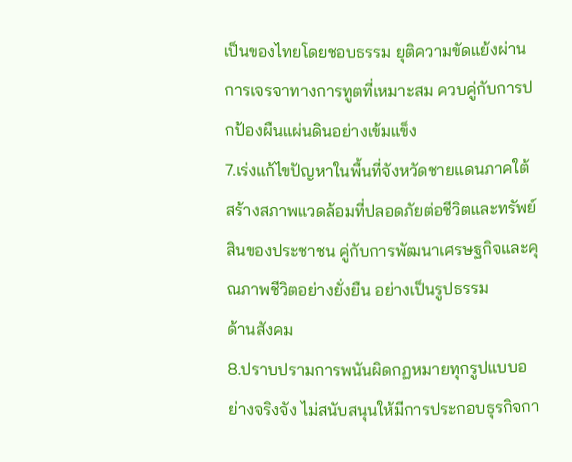เป็นของไทยโดยชอบธรรม ยุติความขัดแย้งผ่านการเจรจาทางการทูตที่เหมาะสม ควบคู่กับการปกป้องผืนแผ่นดินอย่างเข้มแข็ง
7.เร่งแก้ไขปัญหาในพื้นที่จังหวัดชายแดนภาคใต้ สร้างสภาพแวดล้อมที่ปลอดภัยต่อชีวิตและทรัพย์สินของประชาชน คู่กับการพัฒนาเศรษฐกิจและคุณภาพชีวิตอย่างยั่งยืน อย่างเป็นรูปธรรม
ด้านสังคม
8.ปราบปรามการพนันผิดกฏหมายทุกรูปแบบอย่างจริงจัง ไม่สนับสนุนให้มีการประกอบธุรกิจกา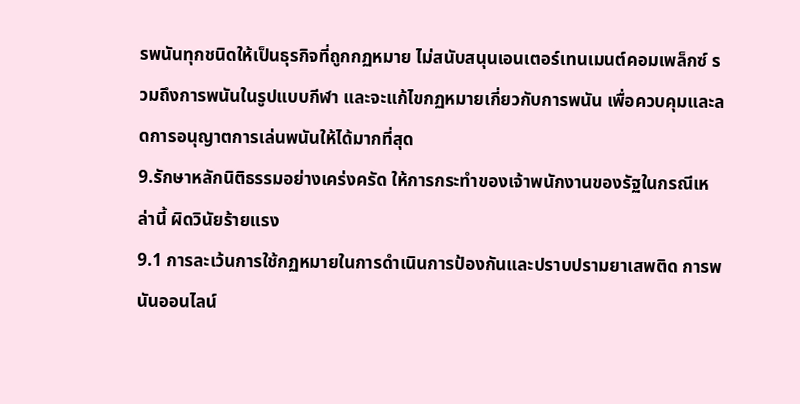รพนันทุกชนิดให้เป็นธุรกิจที่ถูกกฏหมาย ไม่สนับสนุนเอนเตอร์เทนเมนต์คอมเพล็กซ์ รวมถึงการพนันในรูปแบบกีฬา และจะแก้ไขกฏหมายเกี่ยวกับการพนัน เพื่อควบคุมและลดการอนุญาตการเล่นพนันให้ได้มากที่สุด
9.รักษาหลักนิติธรรมอย่างเคร่งครัด ให้การกระทำของเจ้าพนักงานของรัฐในกรณีเหล่านี้ ผิดวินัยร้ายแรง
9.1 การละเว้นการใช้กฏหมายในการดำเนินการป้องกันและปราบปรามยาเสพติด การพนันออนไลน์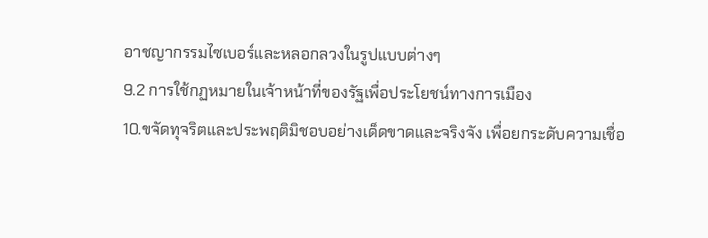อาชญากรรมไซเบอร์และหลอกลวงในรูปแบบต่างๆ
9.2 การใช้กฏหมายในเจ้าหน้าที่ของรัฐเพื่อประโยชน์ทางการเมือง
10.ขจัดทุจริตและประพฤติมิชอบอย่างเด็ดขาดและจริงจัง เพื่อยกระดับความเชื่อ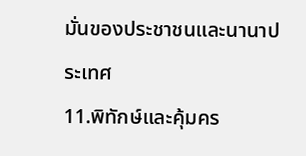มั่นของประชาชนและนานาประเทศ
11.พิทักษ์และคุ้มคร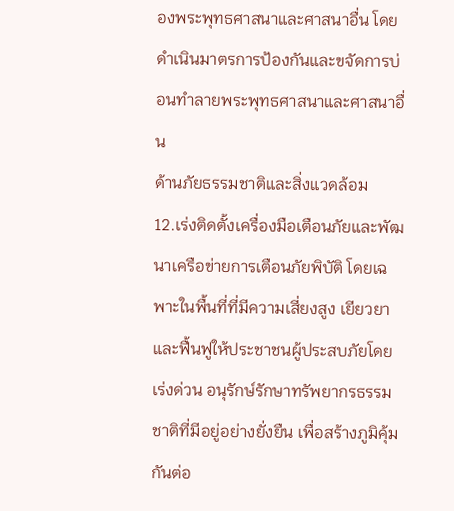องพระพุทธศาสนาและศาสนาอื่น โดยดำเนินมาตรการป้องกันและขจัดการบ่อนทำลายพระพุทธศาสนาและศาสนาอื่น
ด้านภัยธรรมชาติและสิ่งแวดล้อม
12.เร่งติดตั้งเครื่องมือเตือนภัยและพัฒนาเครือข่ายการเตือนภัยพิบัติ โดยเฉพาะในพื้นที่ที่มีความเสี่ยงสูง เยียวยาและฟื้นฟูให้ประชาชนผู้ประสบภัยโดยเร่งด่วน อนุรักษ์รักษาทรัพยากรธรรมชาติที่มีอยู่อย่างยั่งยืน เพื่อสร้างภูมิคุ้มกันต่อ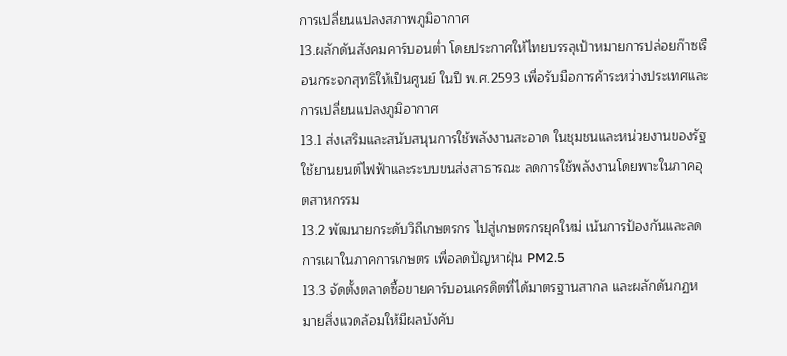การเปลี่ยนแปลงสภาพภูมิอากาศ
13.ผลักดันสังคมคาร์บอนต่ำ โดยประกาศให้ไทยบรรลุเป้าหมายการปล่อยก๊าซเรือนกระจกสุทธิให้เป็นศูนย์ ในปี พ.ศ.2593 เพื่อรับมือการค้าระหว่างประเทศและการเปลี่ยนแปลงภูมิอากาศ
13.1 ส่งเสริมและสนับสนุนการใช้พลังงานสะอาด ในชุมชนและหน่วยงานของรัฐ ใช้ยานยนต์ไฟฟ้าและระบบขนส่งสาธารณะ ลดการใช้พลังงานโดยพาะในภาคอุตสาหกรรม
13.2 พัฒนายกระดับวิถีเกษตรกร ไปสู่เกษตรกรยุคใหม่ เน้นการป้องกันและลดการเผาในภาคการเกษตร เพื่อลดปัญหาฝุ่น PM2.5
13.3 จัดตั้งตลาดซื้อขายคาร์บอนเครดิตที่ได้มาตรฐานสากล และผลักดันกฏหมายสิ่งแวดล้อมให้มีผลบังคับ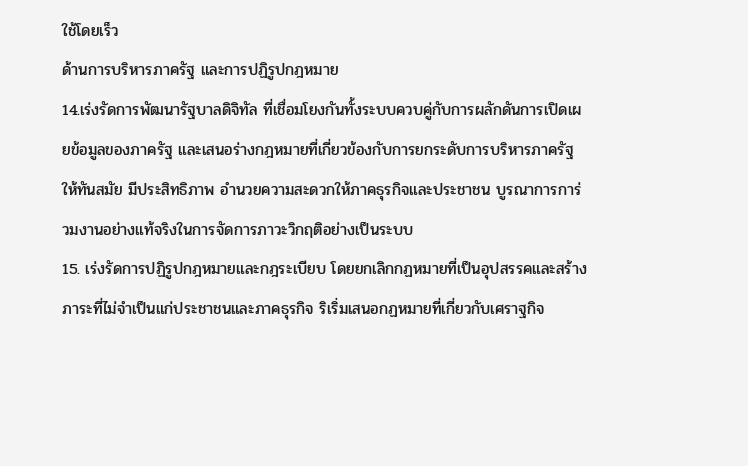ใช้โดยเร็ว
ด้านการบริหารภาครัฐ และการปฏิรูปกฎหมาย
14.เร่งรัดการพัฒนารัฐบาลดิจิทัล ที่เชื่อมโยงกันทั้งระบบควบคู่กับการผลักดันการเปิดเผยข้อมูลของภาครัฐ และเสนอร่างกฎหมายที่เกี่ยวข้องกับการยกระดับการบริหารภาครัฐให้ทันสมัย มีประสิทธิภาพ อำนวยความสะดวกให้ภาคธุรกิจและประชาชน บูรณาการการ่วมงานอย่างแท้จริงในการจัดการภาวะวิกฤติอย่างเป็นระบบ
15. เร่งรัดการปฏิรูปกฎหมายและกฎระเบียบ โดยยกเลิกกฏหมายที่เป็นอุปสรรคและสร้างภาระที่ไม่จำเป็นแก่ประชาชนและภาคธุรกิจ ริเริ่มเสนอกฏหมายที่เกี่ยวกับเศราฐกิจ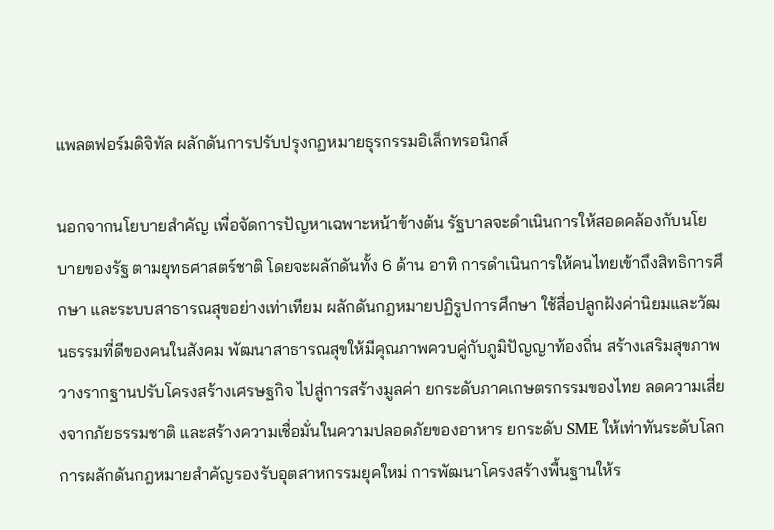แพลตฟอร์มดิจิทัล ผลักดันการปรับปรุงกฏหมายธุรกรรมอิเล็กทรอนิกส์

นอกจากนโยบายสำคัญ เพื่อจัดการปัญหาเฉพาะหน้าข้างต้น รัฐบาลจะดำเนินการให้สอดคล้องกับนโยบายของรัฐ ตามยุทธศาสตร์ชาติ โดยจะผลักดันทั้ง 6 ด้าน อาทิ การดำเนินการให้คนไทยเข้าถึงสิทธิการศึกษา และระบบสาธารณสุขอย่างเท่าเทียม ผลักดันกฎหมายปฏิรูปการศึกษา ใช้สื่อปลูกฝังค่านิยมและวัฒนธรรมที่ดีของคนในสังคม พัฒนาสาธารณสุขให้มีคุณภาพควบคู่กับภูมิปัญญาท้องถิ่น สร้างเสริมสุขภาพ วางรากฐานปรับโครงสร้างเศรษฐกิจ ไปสู่การสร้างมูลค่า ยกระดับภาคเกษตรกรรมของไทย ลดความเสี่ยงจากภัยธรรมชาติ และสร้างความเชื่อมั่นในความปลอดภัยของอาหาร ยกระดับ SME ให้เท่าทันระดับโลก การผลักดันกฎหมายสำคัญรองรับอุตสาหกรรมยุคใหม่ การพัฒนาโครงสร้างพื้นฐานให้ร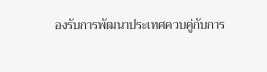องรับการพัฒนาประเทศควบคู่กับการ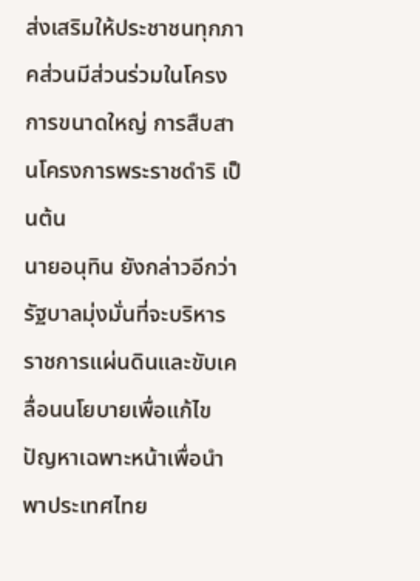ส่งเสริมให้ประชาชนทุกภาคส่วนมีส่วนร่วมในโครงการขนาดใหญ่ การสืบสานโครงการพระราชดำริ เป็นต้น
นายอนุทิน ยังกล่าวอีกว่า รัฐบาลมุ่งมั่นที่จะบริหารราชการแผ่นดินและขับเคลื่อนนโยบายเพื่อแก้ไขปัญหาเฉพาะหน้าเพื่อนำพาประเทศไทย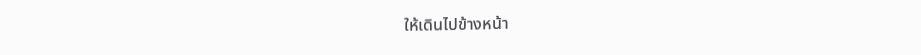ให้เดินไปข้างหน้า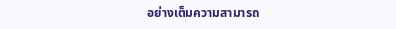อย่างเต็มความสามารถ